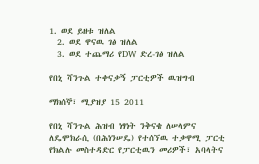1. ወደ ይዘቱ ዝለል
  2. ወደ ዋናዉ ገፅ ዝለል
  3. ወደ ተጨማሪ የDW ድረ-ገፅ ዝለል

የበኒ ሻንጉል ተቀናቃኝ ፓርቲዎች ዉዝግብ

ማክሰኞ፣ ሚያዝያ 15 2011

የበኒ ሻንጉል ሕዝብ ነፃነት ንቅናቄ ለሠላምና ለዴሞክራሲ (በሕነንሠዴ) የተሰኘዉ ተቃዋሚ ፓርቲ የክልሉ መስተዳድር የፓርቲዉን መሪዎች፣ አባላትና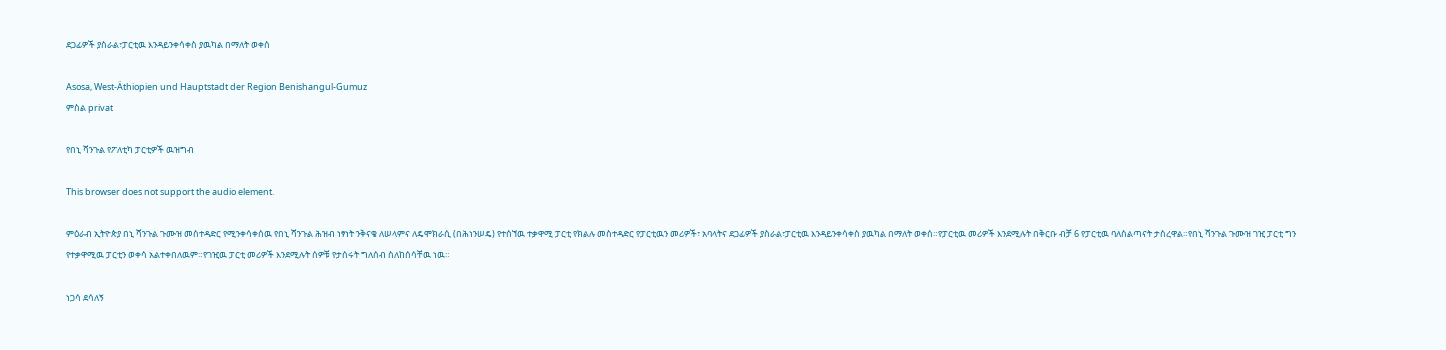ደጋፊዎች ያስራል፣ፓርቲዉ እንዳይንቀሳቀስ ያዉካል በማለት ወቀሰ

Asosa, West-Äthiopien und Hauptstadt der Region Benishangul-Gumuz
ምስል privat

የበኒ ሻንጉል የፖለቲካ ፓርቲዎች ዉዝግብ

This browser does not support the audio element.

ምዕራብ ኢትዮጵያ በኒ ሻንጉል ጉሙዝ መስተዳድር የሚንቀሳቀሰዉ የበኒ ሻንጉል ሕዝብ ነፃነት ንቅናቄ ለሠላምና ለዴሞክራሲ (በሕነንሠዴ) የተሰኘዉ ተቃዋሚ ፓርቲ የክልሉ መስተዳድር የፓርቲዉን መሪዎች፣ አባላትና ደጋፊዎች ያስራል፣ፓርቲዉ እንዳይንቀሳቀስ ያዉካል በማለት ወቀሰ።የፓርቲዉ መሪዎች እንደሚሉት በቅርቡ ብቻ 6 የፓርቲዉ ባለስልጣናት ታስረዋል።የበኒ ሻንጉል ጉሙዝ ገዢ ፓርቲ ግን የተቃዋሚዉ ፓርቲን ወቀሳ አልተቀበለዉም።የገዢዉ ፓርቲ መሪዎች እንደሚሉት ሰዎቹ የታሰሩት ግለሰብ ስለከሰሳቸዉ ነዉ።

ነጋሳ ደሳለኝ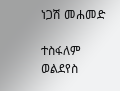ነጋሽ መሐመድ

ተስፋለም ወልደየስ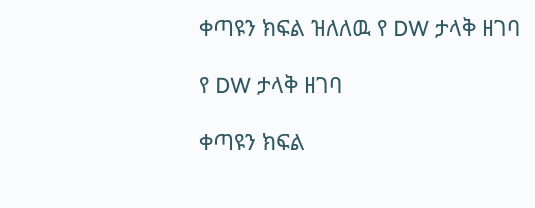ቀጣዩን ክፍል ዝለለዉ የ DW ታላቅ ዘገባ

የ DW ታላቅ ዘገባ

ቀጣዩን ክፍል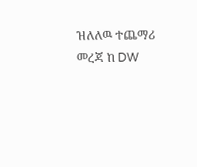ዝለለዉ ተጨማሪ መረጃ ከ DW